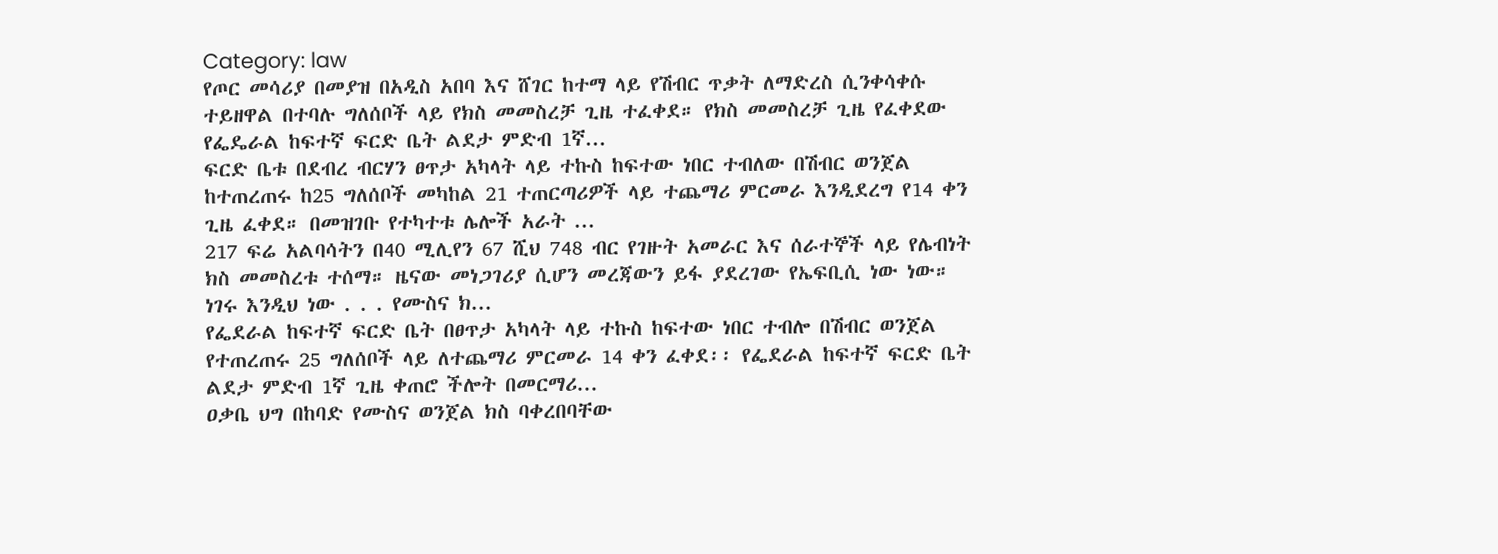Category: law
የጦር መሳሪያ በመያዝ በአዲስ አበባ እና ሸገር ከተማ ላይ የሽብር ጥቃት ለማድረስ ሲንቀሳቀሱ ተይዘዋል በተባሉ ግለሰቦች ላይ የክስ መመስረቻ ጊዜ ተፈቀደ። የክስ መመስረቻ ጊዜ የፈቀደው የፌዴራል ከፍተኛ ፍርድ ቤት ልደታ ምድብ 1ኛ...
ፍርድ ቤቱ በደብረ ብርሃን ፀጥታ አካላት ላይ ተኩስ ከፍተው ነበር ተብለው በሽብር ወንጀል ከተጠረጠሩ ከ25 ግለሰቦች መካከል 21 ተጠርጣሪዎች ላይ ተጨማሪ ምርመራ እንዲደረግ የ14 ቀን ጊዜ ፈቀደ። በመዝገቡ የተካተቱ ሌሎች አራት ...
217 ፍሬ አልባሳትን በ40 ሚሊየን 67 ሺህ 748 ብር የገዙት አመራር እና ሰራተኞች ላይ የሌብነት ክስ መመስረቱ ተሰማ። ዜናው መነጋገሪያ ሲሆን መረጃውን ይፋ ያደረገው የኤፍቢሲ ነው ነው። ነገሩ እንዲህ ነው . . . የሙስና ክ...
የፌደራል ከፍተኛ ፍርድ ቤት በፀጥታ አካላት ላይ ተኩስ ከፍተው ነበር ተብሎ በሽብር ወንጀል የተጠረጠሩ 25 ግለሰቦች ላይ ለተጨማሪ ምርመራ 14 ቀን ፈቀደ፡፡ የፌደራል ከፍተኛ ፍርድ ቤት ልደታ ምድብ 1ኛ ጊዜ ቀጠሮ ችሎት በመርማሪ...
ዐቃቤ ህግ በከባድ የሙስና ወንጀል ክስ ባቀረበባቸው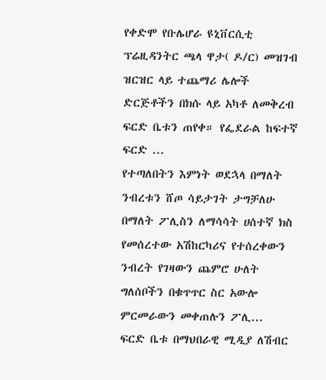የቀድሞ የቡሌሆራ ዩኒቨርሲቲ ፕሬዚዳንትር ጫላ ዋታ( ዶ/ር) መዝገብ ዝርዝር ላይ ተጨማሪ ሌሎች ድርጅቶችን በክሱ ላይ አካቶ ለመቅረብ ፍርድ ቤቱን ጠየቀ። የፌደራል ከፍተኛ ፍርድ ...
የተጣለበትን እምነት ወደኋላ በማለት ንብረቱን ሸጦ ሳይታገት ታግቻለሁ በማለት ፖሊስን ለማሳሳት ሀሰተኛ ክስ የመሰረተው አሽከርካሪና የተሰረቀውን ንብረት የገዛውን ጨምሮ ሁለት ግለሰቦችን በቁጥጥር ስር አውሎ ምርመራውን መቀጠሉን ፖሊ...
ፍርድ ቤቱ በማህበራዊ ሚዲያ ለሽብር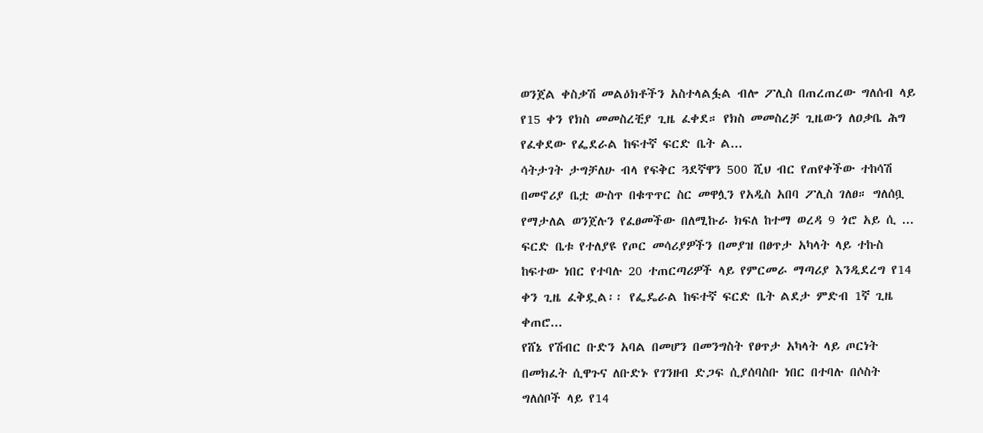ወንጀል ቀስቃሽ መልዕክቶችን አስተላልፏል ብሎ ፖሊስ በጠረጠረው ግለሰብ ላይ የ15 ቀን የክስ መመስረቺያ ጊዜ ፈቀደ። የክስ መመስረቻ ጊዜውን ለዐቃቤ ሕግ የፈቀደው የፌደራል ከፍተኛ ፍርድ ቤት ል...
ሳትታገት ታግቻለሁ ብላ የፍቅር ጓደኛዋን 500 ሺህ ብር የጠየቀችው ተከሳሽ በመኖሪያ ቤቷ ውስጥ በቁጥጥር ስር መዋሏን የአዲስ አበባ ፖሊስ ገለፀ። ግለሰቧ የማታለል ወንጀሉን የፈፀመችው በለሚኩራ ክፍለ ከተማ ወረዳ 9 ጎሮ አይ ሲ ...
ፍርድ ቤቱ የተለያዩ የጦር መሳሪያዎችን በመያዝ በፀጥታ አካላት ላይ ተኩስ ከፍተው ነበር የተባሉ 20 ተጠርጣሪዎች ላይ የምርመራ ማጣሪያ እንዲደረግ የ14 ቀን ጊዜ ፈቅዷል፡፡ የፌዴራል ከፍተኛ ፍርድ ቤት ልደታ ምድብ 1ኛ ጊዜ ቀጠሮ...
የሸኔ የሽብር ቡድን አባል በመሆን በመንግስት የፀጥታ አካላት ላይ ጦርነት በመክፈት ሲዋጉና ለቡድኑ የገንዘብ ድጋፍ ሲያሰባስቡ ነበር በተባሉ በሶስት ግለሰቦች ላይ የ14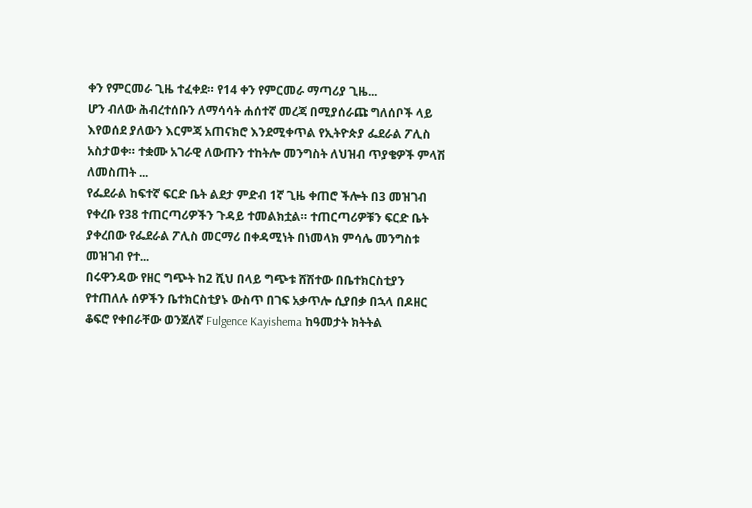ቀን የምርመራ ጊዜ ተፈቀደ። የ14 ቀን የምርመራ ማጣሪያ ጊዜ...
ሆን ብለው ሕብረተሰቡን ለማሳሳት ሐሰተኛ መረጃ በሚያሰራጩ ግለሰቦች ላይ እየወሰደ ያለውን እርምጃ አጠናክሮ እንደሚቀጥል የኢትዮጵያ ፌደራል ፖሊስ አስታወቀ። ተቋሙ አገራዊ ለውጡን ተከትሎ መንግስት ለህዝብ ጥያቄዎች ምላሽ ለመስጠት ...
የፌደራል ከፍተኛ ፍርድ ቤት ልደታ ምድብ 1ኛ ጊዜ ቀጠሮ ችሎት በ3 መዝገብ የቀረቡ የ38 ተጠርጣሪዎችን ጉዳይ ተመልክቷል። ተጠርጣሪዎቹን ፍርድ ቤት ያቀረበው የፌደራል ፖሊስ መርማሪ በቀዳሚነት በነመላክ ምሳሌ መንግስቱ መዝገብ የተ...
በሩዋንዳው የዘር ግጭት ከ2 ሺህ በላይ ግጭቱ ሸሽተው በቤተክርስቲያን የተጠለሉ ሰዎችን ቤተክርስቲያኑ ውስጥ በገፍ አቃጥሎ ሲያበቃ በኋላ በዶዘር ቆፍሮ የቀበራቸው ወንጀለኛ Fulgence Kayishema ከዓመታት ክትትል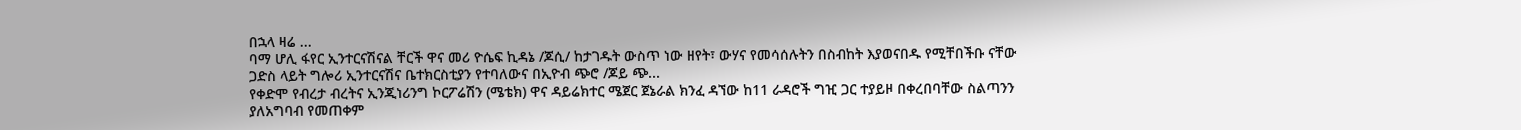በኋላ ዛሬ ...
ባማ ሆሊ ፋየር ኢንተርናሽናል ቸርች ዋና መሪ ዮሴፍ ኪዳኔ /ጆሲ/ ከታገዱት ውስጥ ነው ዘየት፣ ውሃና የመሳሰሉትን በስብከት እያወናበዱ የሚቸበችቡ ናቸው ጋድስ ላይት ግሎሪ ኢንተርናሽና ቤተክርስቲያን የተባለውና በኢዮብ ጭሮ /ጆይ ጭ...
የቀድሞ የብረታ ብረትና ኢንጂነሪንግ ኮርፖሬሽን (ሜቴክ) ዋና ዳይሬክተር ሜጀር ጀኔራል ክንፈ ዳኘው ከ11 ራዳሮች ግዢ ጋር ተያይዞ በቀረበባቸው ስልጣንን ያለአግባብ የመጠቀም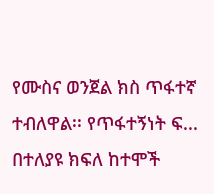የሙስና ወንጀል ክስ ጥፋተኛ ተብለዋል፡፡ የጥፋተኝነት ፍ...
በተለያዩ ክፍለ ከተሞች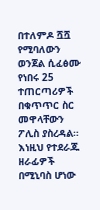በተለምዶ ሿሿ የሚባለውን ወንጀል ሲፈፅሙ የነበሩ 25 ተጠርጣሪዎች በቁጥጥር ስር መዋላቸውን ፖሊስ ያስረዳል። እነዚህ የተደራጁ ዘራፊዎች በሚኒባስ ሆነው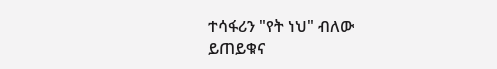ተሳፋሪን "የት ነህ" ብለው ይጠይቁና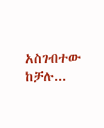አስገብተው ከቻሉ...